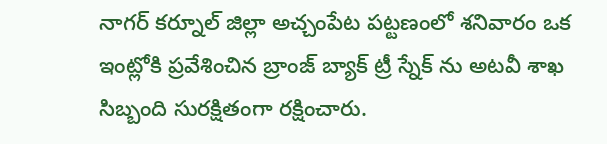నాగర్ కర్నూల్ జిల్లా అచ్చంపేట పట్టణంలో శనివారం ఒక ఇంట్లోకి ప్రవేశించిన బ్రాంజ్ బ్యాక్ ట్రీ స్నేక్ ను అటవీ శాఖ సిబ్బంది సురక్షితంగా రక్షించారు.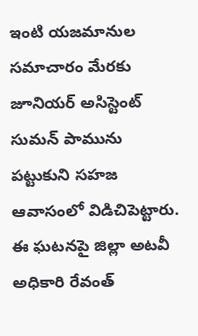ఇంటి యజమానుల సమాచారం మేరకు జూనియర్ అసిస్టెంట్ సుమన్ పామును పట్టుకుని సహజ ఆవాసంలో విడిచిపెట్టారు. ఈ ఘటనపై జిల్లా అటవీ అధికారి రేవంత్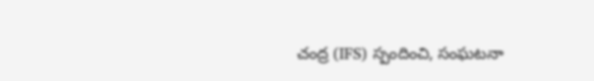చంద్ర (IFS) స్పందించి, సంఘటనా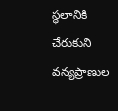స్థలానికి చేరుకుని వన్యప్రాణుల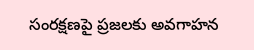సంరక్షణపై ప్రజలకు అవగాహన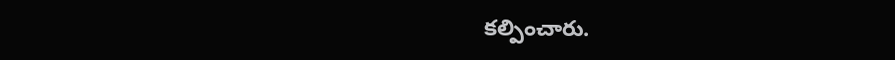కల్పించారు.